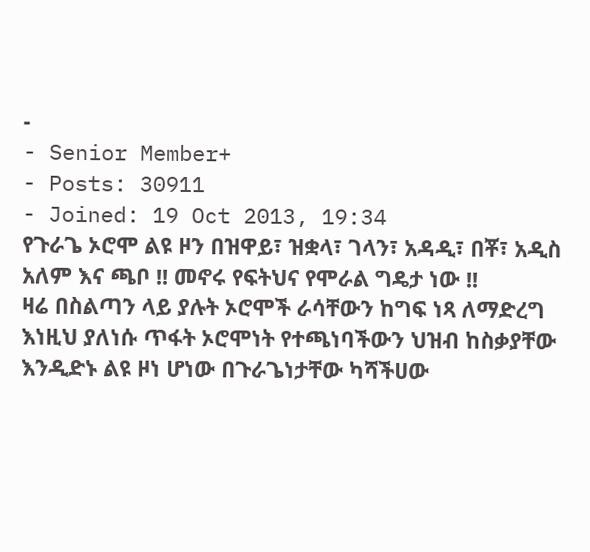-
- Senior Member+
- Posts: 30911
- Joined: 19 Oct 2013, 19:34
የጉራጌ ኦሮሞ ልዩ ዞን በዝዋይ፣ ዝቋላ፣ ገላን፣ አዳዲ፣ በቾ፣ አዲስ አለም እና ጫቦ !! መኖሩ የፍትህና የሞራል ግዴታ ነው !!
ዛሬ በስልጣን ላይ ያሉት ኦሮሞች ራሳቸውን ከግፍ ነጻ ለማድረግ እነዚህ ያለነሱ ጥፋት ኦሮሞነት የተጫነባችውን ህዝብ ከስቃያቸው እንዲድኑ ልዩ ዞነ ሆነው በጉራጌነታቸው ካሻችሀው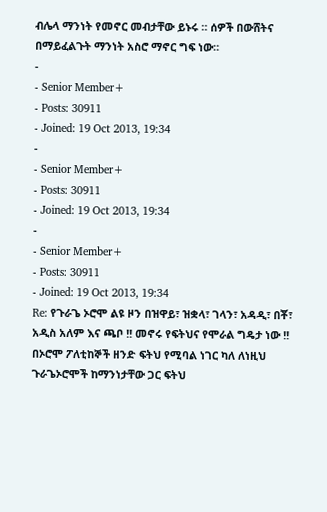ብሌላ ማንነት የመኖር መብታቸው ይኑሩ ። ሰዎች በውሸትና በማይፈልጉት ማንነት አስሮ ማኖር ግፍ ነው።
-
- Senior Member+
- Posts: 30911
- Joined: 19 Oct 2013, 19:34
-
- Senior Member+
- Posts: 30911
- Joined: 19 Oct 2013, 19:34
-
- Senior Member+
- Posts: 30911
- Joined: 19 Oct 2013, 19:34
Re: የጉራጌ ኦሮሞ ልዩ ዞን በዝዋይ፣ ዝቋላ፣ ገላን፣ አዳዲ፣ በቾ፣ አዲስ አለም እና ጫቦ !! መኖሩ የፍትህና የሞራል ግዴታ ነው !!
በኦሮሞ ፖለቲከኞች ዘንድ ፍትህ የሚባል ነገር ካለ ለነዚህ ጉራጌኦሮሞች ከማንነታቸው ጋር ፍትህ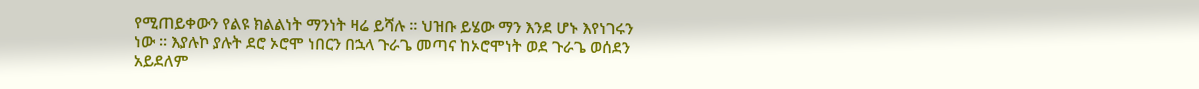የሚጠይቀውን የልዩ ክልልነት ማንነት ዛሬ ይሻሉ ። ህዝቡ ይሄው ማን እንደ ሆኑ እየነገሩን ነው ። እያሉኮ ያሉት ደሮ ኦሮሞ ነበርን በኋላ ጉራጌ መጣና ከኦሮሞነት ወደ ጉራጌ ወሰደን አይደለም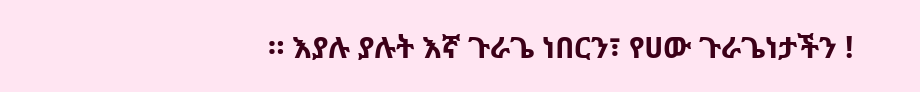። እያሉ ያሉት እኛ ጉራጌ ነበርን፣ የሀው ጉራጌነታችን !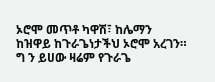ኦሮሞ መጥቶ ካዋሽ፣ ከሌማን ከዝዋይ ከጉራጌነታችህ ኦሮሞ አረገን። ግ ን ይሀው ዛሬም የጉራጌ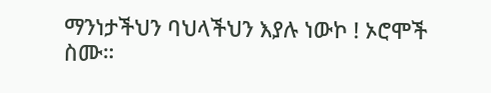ማንነታችህን ባህላችህን እያሉ ነውኮ ! ኦሮሞች ስሙ።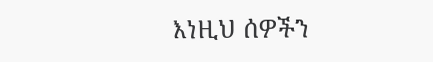እነዚህ ሰዎችን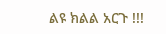ልዩ ክልል አርጉ !!!